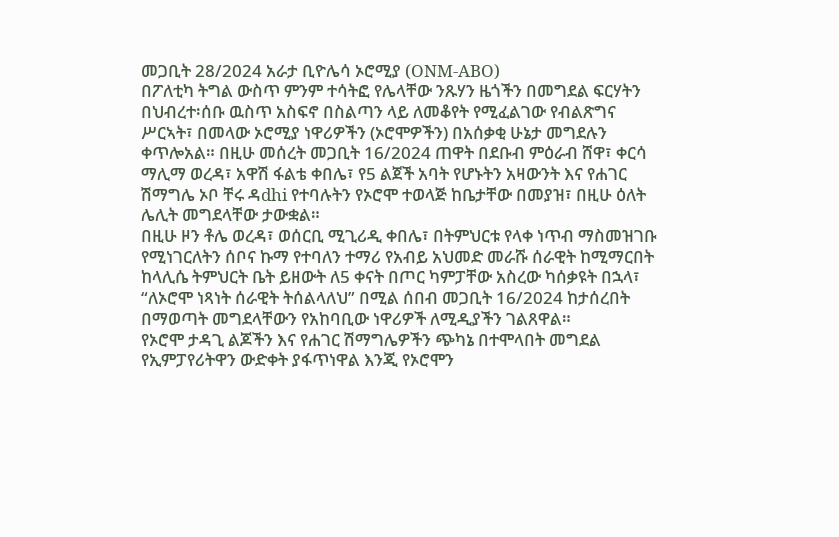መጋቢት 28/2024 አራታ ቢዮሌሳ ኦሮሚያ (ONM-ABO)
በፖለቲካ ትግል ውስጥ ምንም ተሳትፎ የሌላቸው ንጹሃን ዜጎችን በመግደል ፍርሃትን በህብረተ፡ሰቡ ዉስጥ አስፍኖ በስልጣን ላይ ለመቆየት የሚፈልገው የብልጽግና ሥርኣት፣ በመላው ኦሮሚያ ነዋሪዎችን (ኦሮሞዎችን) በአሰቃቂ ሁኔታ መግደሉን ቀጥሎአል። በዚሁ መሰረት መጋቢት 16/2024 ጠዋት በደቡብ ምዕራብ ሸዋ፣ ቀርሳ ማሊማ ወረዳ፣ አዋሽ ፋልቴ ቀበሌ፣ የ5 ልጀች አባት የሆኑትን አዛውንት እና የሐገር ሽማግሌ ኦቦ ቸሩ ዳdhi የተባሉትን የኦሮሞ ተወላጅ ከቤታቸው በመያዝ፣ በዚሁ ዕለት ሌሊት መግደላቸው ታውቋል።
በዚሁ ዞን ቶሌ ወረዳ፣ ወሰርቢ ሚጊሪዲ ቀበሌ፣ በትምህርቱ የላቀ ነጥብ ማስመዝገቡ የሚነገርለትን ሰቦና ኩማ የተባለን ተማሪ የአብይ አህመድ መራሹ ሰራዊት ከሚማርበት ከላሊሴ ትምህርት ቤት ይዘውት ለ5 ቀናት በጦር ካምፓቸው አስረው ካሰቃዩት በኋላ፣ “ለኦሮሞ ነጻነት ሰራዊት ትሰልላለህ” በሚል ሰበብ መጋቢት 16/2024 ከታሰረበት በማወጣት መግደላቸውን የአከባቢው ነዋሪዎች ለሚዲያችን ገልጸዋል።
የኦሮሞ ታዳጊ ልጆችን እና የሐገር ሽማግሌዎችን ጭካኔ በተሞላበት መግደል የኢምፓየሪትዋን ውድቀት ያፋጥነዋል እንጂ የኦሮሞን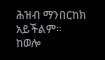ሕዝብ ማንበርከክ አይችልም።
ከወሎ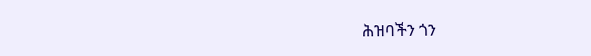ሕዝባችን ጎን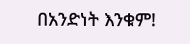በአንድነት እንቁም!